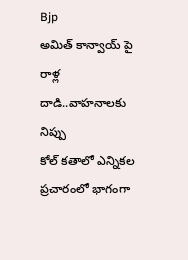Bjp
అమిత్ కాన్వాయ్ పై రాళ్ల దాడి..వాహనాలకు నిప్పు
కోల్ కతాలో ఎన్నికల ప్రచారంలో భాగంగా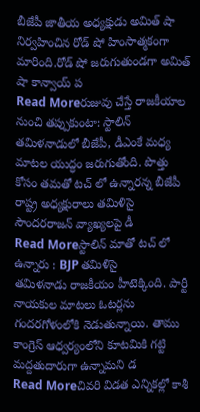బీజేపీ జాతీయ అధ్యక్షుడు అమిత్ షా నిర్వహించిన రోడ్ షో హింసాత్మకంగా మారింది.రోడ్ షో జరుగుతుండగా అమిత్ షా కాన్వాయ్ ప
Read Moreరుజువు చేస్తే రాజకీయాల నుంచి తప్పుకుంటా: స్టాలిన్
తమిళనాడులో బీజేపీ, డీఎంకే మధ్య మాటల యుద్ధం జరుగుతోంది. పొత్తు కోసం తమతో టచ్ లో ఉన్నారన్న బీజేపీ రాష్ట్ర అధ్యక్షురాలు తమిళిసై సౌందరరాజన్ వ్యాఖ్యలపై డీ
Read Moreస్టాలిన్ మాతో టచ్ లో ఉన్నారు : BJP తమిళిసై
తమిళనాడు రాజకీయం హీటెక్కింది. పార్టీ నాయకుల మాటలు ఓటర్లను గందరగోళంలోకి నెడుతున్నాయి. తాము కాంగ్రెస్ ఆధ్వర్యంలోని కూటమికి గట్టి మద్దతుదారుగా ఉన్నామని డ
Read Moreచివరి విడత ఎన్నికల్లో కాశీ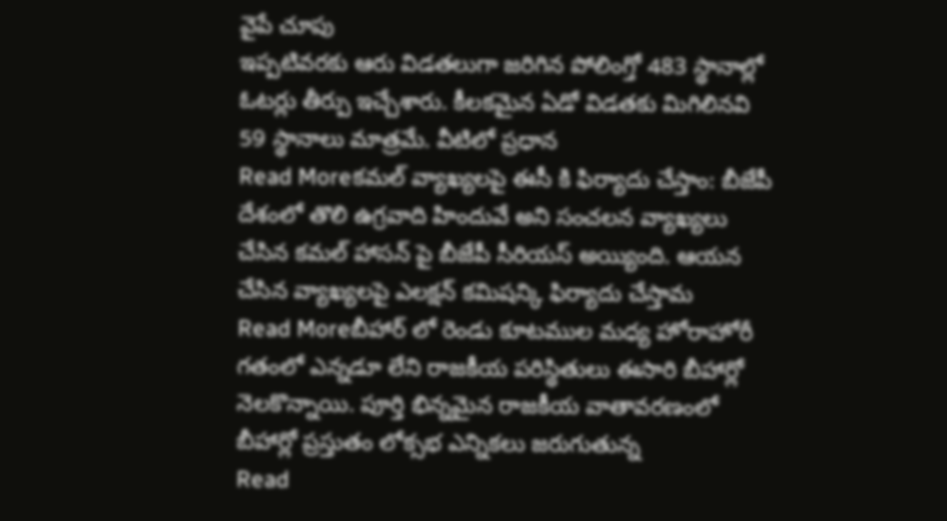వైపే చూపు
ఇప్పటివరకు ఆరు విడతలుగా జరిగిన పోలింగ్తో 483 స్థానాల్లో ఓటర్లు తీర్పు ఇచ్చేశారు. కీలకమైన ఏడో విడతకు మిగిలినవి 59 స్థానాలు మాత్రమే. వీటిలో ప్రధాన
Read Moreకమల్ వ్యాఖ్యలపై ఈసీ కి ఫిర్యాదు చేస్తాం: బీజేపీ
దేశంలో తొలి ఉగ్రవాది హిందువే అని సంచలన వ్యాఖ్యలు చేసిన కమల్ హాసన్ పై బీజేపీ సీరియస్ అయ్యింది. ఆయన చేసిన వ్యాఖ్యలపై ఎలక్షన్ కమిషన్కి ఫిర్యాదు చేస్తామ
Read Moreబీహార్ లో రెండు కూటముల మధ్య హోరాహోరీ
గతంలో ఎన్నడూ లేని రాజకీయ పరిస్థితులు ఈసారి బీహార్లో నెలకొన్నాయి. పూర్తి భిన్నమైన రాజకీయ వాతావరణంలో బీహార్లో ప్రస్తుతం లోక్సభ ఎన్నికలు జరుగుతున్న
Read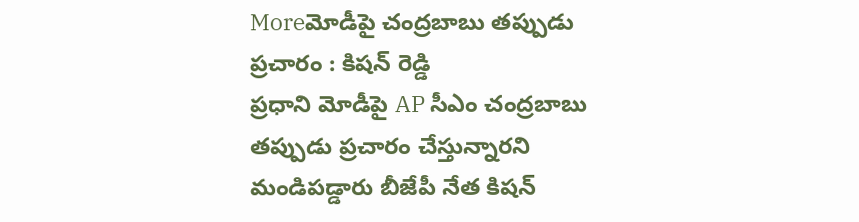Moreమోడీపై చంద్రబాబు తప్పుడు ప్రచారం : కిషన్ రెడ్డి
ప్రధాని మోడీపై AP సీఎం చంద్రబాబు తప్పుడు ప్రచారం చేస్తున్నారని మండిపడ్డారు బీజేపీ నేత కిషన్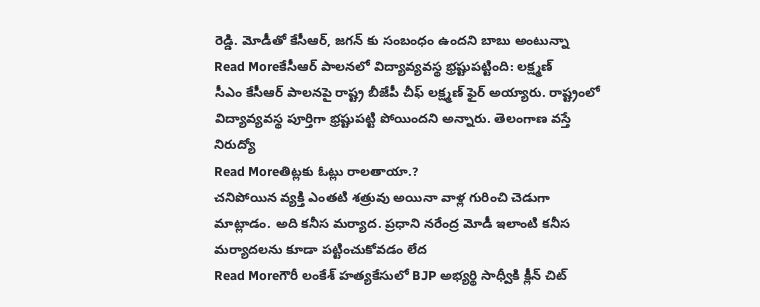రెడ్డి. మోడీతో కేసీఆర్, జగన్ కు సంబంధం ఉందని బాబు అంటున్నా
Read Moreకేసీఆర్ పాలనలో విద్యావ్యవస్థ భ్రష్టుపట్టింది: లక్ష్మణ్
సీఎం కేసీఆర్ పాలనపై రాష్ట్ర బీజేపీ చీఫ్ లక్ష్మణ్ ఫైర్ అయ్యారు. రాష్ట్రంలో విద్యావ్యవస్థ పూర్తిగా భ్రష్టుపట్టి పోయిందని అన్నారు. తెలంగాణ వస్తే నిరుద్యో
Read Moreతిట్లకు ఓట్లు రాలతాయా.?
చనిపోయిన వ్యక్తి ఎంతటి శత్రువు అయినా వాళ్ల గురించి చెడుగా మాట్లాడం. అది కనీస మర్యాద. ప్రధాని నరేంద్ర మోడీ ఇలాంటి కనీస మర్యాదలను కూడా పట్టించుకోవడం లేద
Read Moreగౌరీ లంకేశ్ హత్యకేసులో BJP అభ్యర్థి సాధ్వీకి క్లీన్ చిట్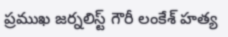ప్రముఖ జర్నలిస్ట్ గౌరీ లంకేశ్ హత్య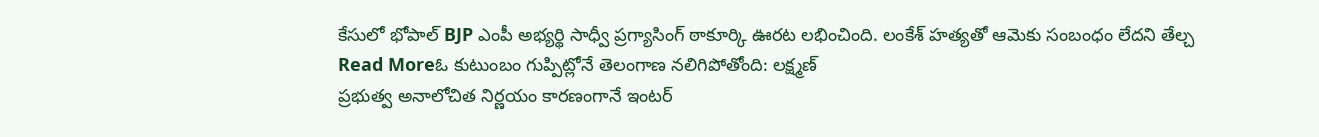కేసులో భోపాల్ BJP ఎంపీ అభ్యర్థి సాధ్వీ ప్రగ్యాసింగ్ ఠాకూర్కి ఊరట లభించింది. లంకేశ్ హత్యతో ఆమెకు సంబంధం లేదని తేల్చ
Read Moreఓ కుటుంబం గుప్పిట్లోనే తెలంగాణ నలిగిపోతోంది: లక్ష్మణ్
ప్రభుత్వ అనాలోచిత నిర్ణయం కారణంగానే ఇంటర్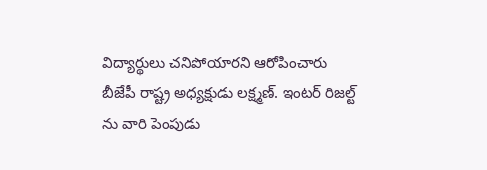విద్యార్థులు చనిపోయారని ఆరోపించారు బీజేపీ రాష్ట్ర అధ్యక్షుడు లక్ష్మణ్. ఇంటర్ రిజల్ట్ ను వారి పెంపుడు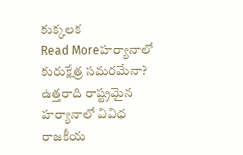కుక్కలక
Read Moreహర్యానాలో కురుక్షేత్ర సమరమేనా?
ఉత్తరాది రాష్ట్రమైన హర్యానాలో వివిధ రాజకీయ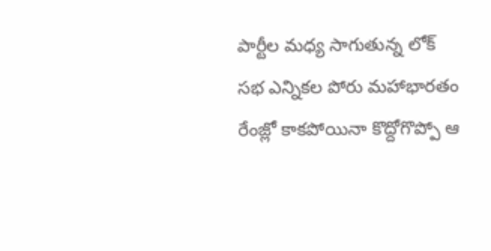పార్టీల మధ్య సాగుతున్న లోక్ సభ ఎన్నికల పోరు మహాభారతం రేంజ్లో కాకపోయినా కొద్దోగొప్పో ఆ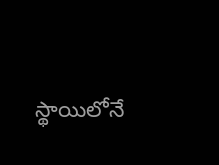స్థాయిలోనే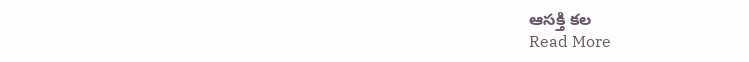ఆసక్తి కల
Read More